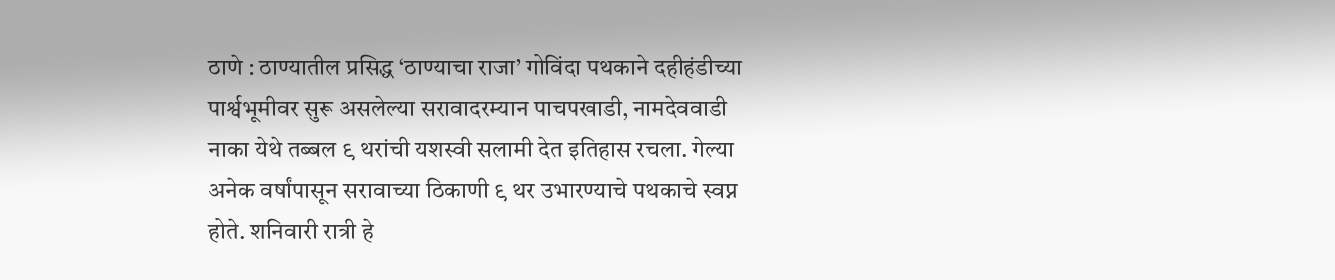ठाणे : ठाण्यातील प्रसिद्ध ‘ठाण्याचा राजा’ गोविंदा पथकाने दहीहंडीच्या पार्श्वभूमीवर सुरू असलेल्या सरावादरम्यान पाचपखाडी, नामदेववाडी नाका येथे तब्बल ९ थरांची यशस्वी सलामी देत इतिहास रचला. गेल्या अनेक वर्षांपासून सरावाच्या ठिकाणी ९ थर उभारण्याचे पथकाचे स्वप्न होते. शनिवारी रात्री हे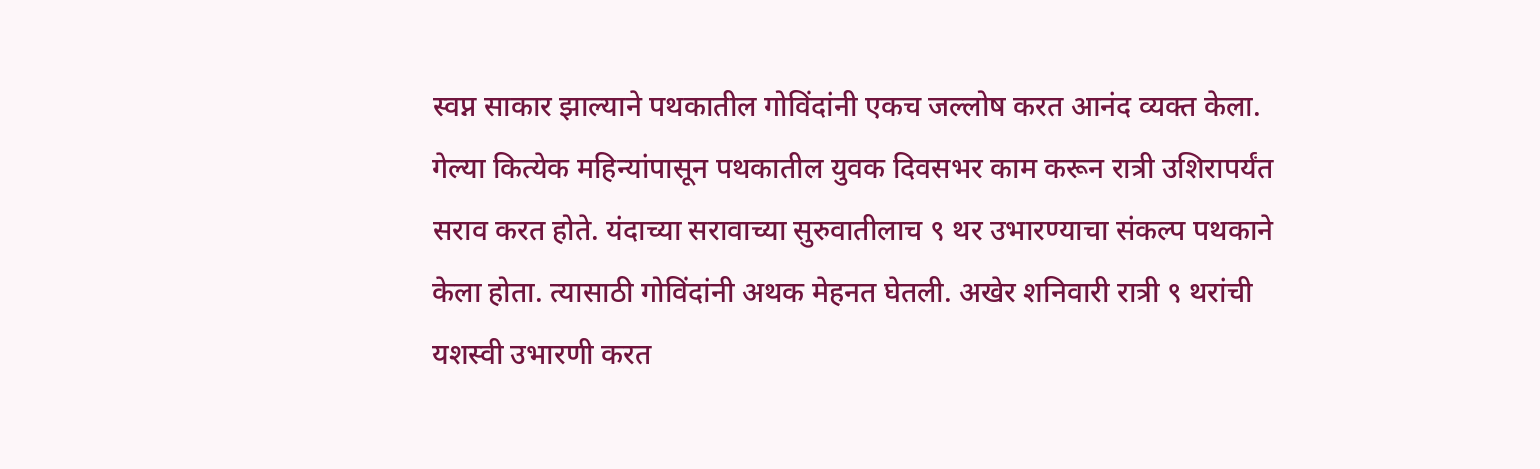स्वप्न साकार झाल्याने पथकातील गोविंदांनी एकच जल्लोष करत आनंद व्यक्त केला.
गेल्या कित्येक महिन्यांपासून पथकातील युवक दिवसभर काम करून रात्री उशिरापर्यंत सराव करत होते. यंदाच्या सरावाच्या सुरुवातीलाच ९ थर उभारण्याचा संकल्प पथकाने केला होता. त्यासाठी गोविंदांनी अथक मेहनत घेतली. अखेर शनिवारी रात्री ९ थरांची यशस्वी उभारणी करत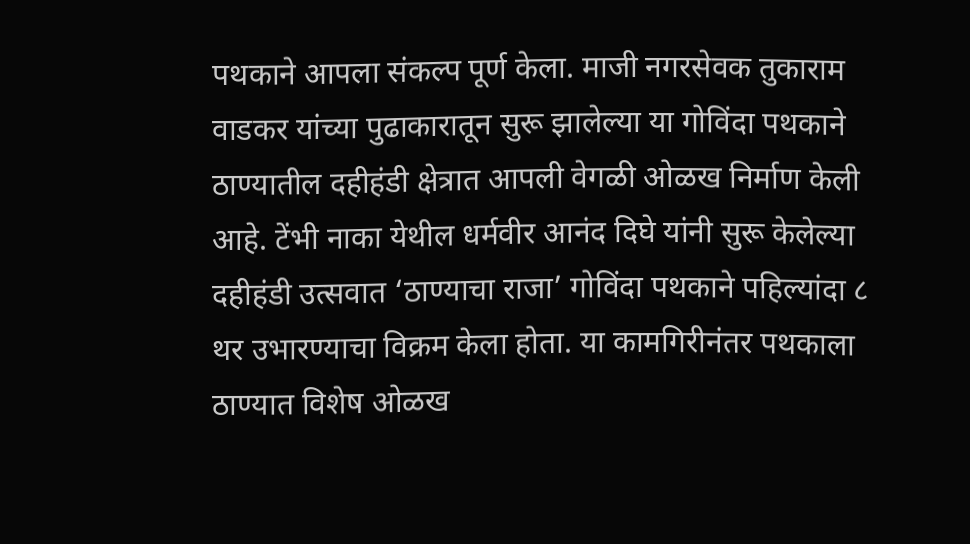पथकाने आपला संकल्प पूर्ण केला. माजी नगरसेवक तुकाराम वाडकर यांच्या पुढाकारातून सुरू झालेल्या या गोविंदा पथकाने ठाण्यातील दहीहंडी क्षेत्रात आपली वेगळी ओळख निर्माण केली आहे. टेंभी नाका येथील धर्मवीर आनंद दिघे यांनी सुरू केलेल्या दहीहंडी उत्सवात ‘ठाण्याचा राजा’ गोविंदा पथकाने पहिल्यांदा ८ थर उभारण्याचा विक्रम केला होता. या कामगिरीनंतर पथकाला ठाण्यात विशेष ओळख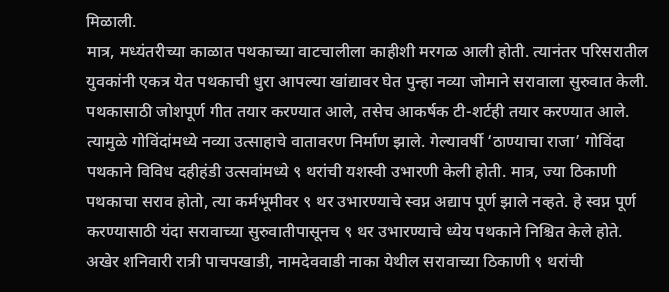मिळाली.
मात्र, मध्यंतरीच्या काळात पथकाच्या वाटचालीला काहीशी मरगळ आली होती. त्यानंतर परिसरातील युवकांनी एकत्र येत पथकाची धुरा आपल्या खांद्यावर घेत पुन्हा नव्या जोमाने सरावाला सुरुवात केली. पथकासाठी जोशपूर्ण गीत तयार करण्यात आले, तसेच आकर्षक टी-शर्टही तयार करण्यात आले. त्यामुळे गोविंदांमध्ये नव्या उत्साहाचे वातावरण निर्माण झाले. गेल्यावर्षी ‘ठाण्याचा राजा’ गोविंदा पथकाने विविध दहीहंडी उत्सवांमध्ये ९ थरांची यशस्वी उभारणी केली होती. मात्र, ज्या ठिकाणी पथकाचा सराव होतो, त्या कर्मभूमीवर ९ थर उभारण्याचे स्वप्न अद्याप पूर्ण झाले नव्हते. हे स्वप्न पूर्ण करण्यासाठी यंदा सरावाच्या सुरुवातीपासूनच ९ थर उभारण्याचे ध्येय पथकाने निश्चित केले होते.
अखेर शनिवारी रात्री पाचपखाडी, नामदेववाडी नाका येथील सरावाच्या ठिकाणी ९ थरांची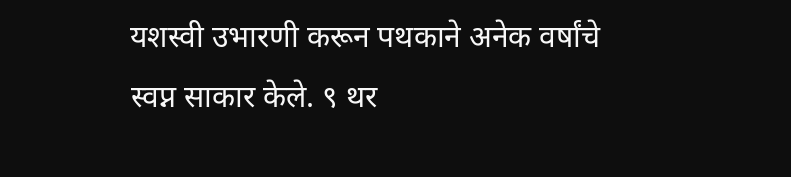यशस्वी उभारणी करून पथकाने अनेक वर्षांचे स्वप्न साकार केले. ९ थर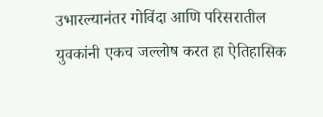उभारल्यानंतर गोविंदा आणि परिसरातील युवकांनी एकच जल्लोष करत हा ऐतिहासिक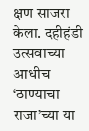क्षण साजरा केला. दहीहंडी उत्सवाच्या आधीच ‘ठाण्याचा राजा’च्या या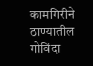कामगिरीने ठाण्यातील गोविंदा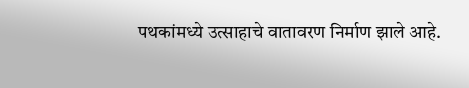पथकांमध्ये उत्साहाचे वातावरण निर्माण झाले आहे.